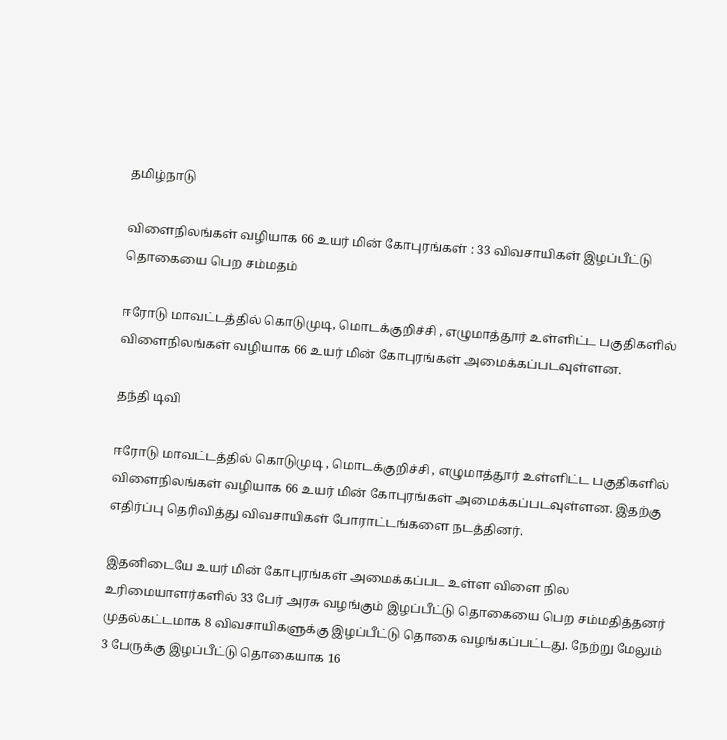தமிழ்நாடு

விளைநிலங்கள் வழியாக 66 உயர் மின் கோபுரங்கள் : 33 விவசாயிகள் இழப்பீட்டு தொகையை பெற சம்மதம்

ஈரோடு மாவட்டத்தில் கொடுமுடி, மொடக்குறிச்சி , எழுமாத்தூர் உள்ளிட்ட பகுதிகளில் விளைநிலங்கள் வழியாக 66 உயர் மின் கோபுரங்கள் அமைக்கப்படவுள்ளன.

தந்தி டிவி

ஈரோடு மாவட்டத்தில் கொடுமுடி , மொடக்குறிச்சி , எழுமாத்தூர் உள்ளிட்ட பகுதிகளில் விளைநிலங்கள் வழியாக 66 உயர் மின் கோபுரங்கள் அமைக்கப்படவுள்ளன. இதற்கு எதிர்ப்பு தெரிவித்து விவசாயிகள் போராட்டங்களை நடத்தினர்.

இதனிடையே உயர் மின் கோபுரங்கள் அமைக்கப்பட உள்ள விளை நில உரிமையாளர்களில் 33 பேர் அரசு வழங்கும் இழப்பீட்டு தொகையை பெற சம்மதித்தனர் முதல்கட்டமாக 8 விவசாயிகளுக்கு இழப்பீட்டு தொகை வழங்கப்பட்டது. நேற்று மேலும் 3 பேருக்கு இழப்பீட்டு தொகையாக 16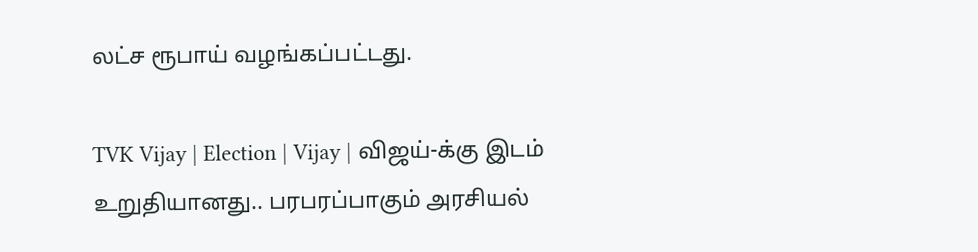லட்ச ரூபாய் வழங்கப்பட்டது.

TVK Vijay | Election | Vijay | விஜய்-க்கு இடம் உறுதியானது.. பரபரப்பாகும் அரசியல்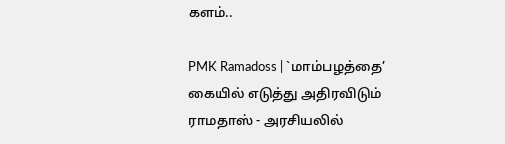களம்..

PMK Ramadoss | `மாம்பழத்தை’ கையில் எடுத்து அதிரவிடும் ராமதாஸ் - அரசியலில்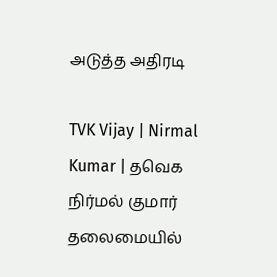அடுத்த அதிரடி

TVK Vijay | Nirmal Kumar | தவெக நிர்மல் குமார் தலைமையில்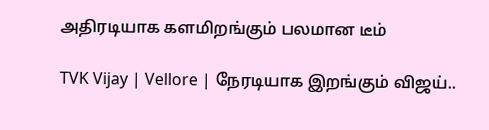அதிரடியாக களமிறங்கும் பலமான டீம்

TVK Vijay | Vellore | நேரடியாக இறங்கும் விஜய்..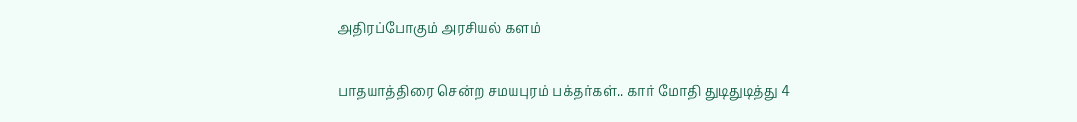அதிரப்போகும் அரசியல் களம்

பாதயாத்திரை சென்ற சமயபுரம் பக்தர்கள்.. கார் மோதி துடிதுடித்து 4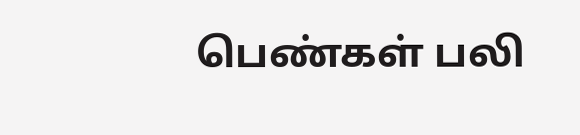பெண்கள் பலி